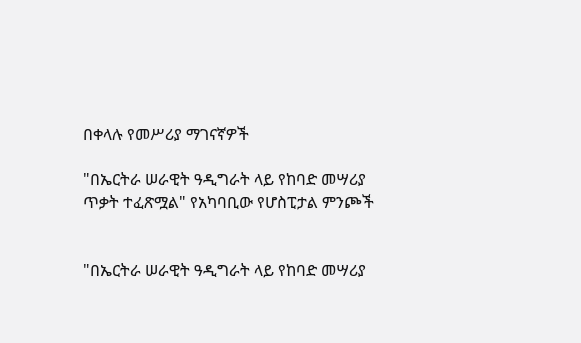በቀላሉ የመሥሪያ ማገናኛዎች

"በኤርትራ ሠራዊት ዓዲግራት ላይ የከባድ መሣሪያ ጥቃት ተፈጽሟል" የአካባቢው የሆስፒታል ምንጮች


"በኤርትራ ሠራዊት ዓዲግራት ላይ የከባድ መሣሪያ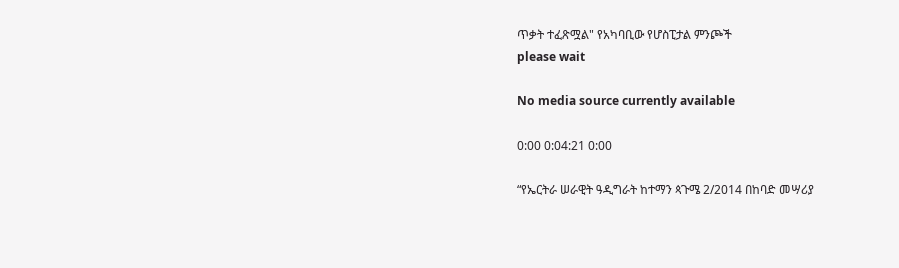ጥቃት ተፈጽሟል" የአካባቢው የሆስፒታል ምንጮች
please wait

No media source currently available

0:00 0:04:21 0:00

“የኤርትራ ሠራዊት ዓዲግራት ከተማን ጳጉሜ 2/2014 በከባድ መሣሪያ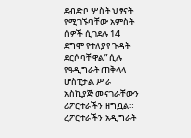ደብድቦ ሦስት ህፃናት የሚገኙባቸው አምስት ሰዎች ሲገደሉ 14 ደግሞ የተለያየ ጉዳት ደርሶባቸዋል” ሲሉ የዓዲግራት ጠቅላላ ሆስፒታል ሥራ አስኪያጅ መናገራቸውን ሪፖርተራችን ዘግቧል። ረፖርተራችን አዲግራት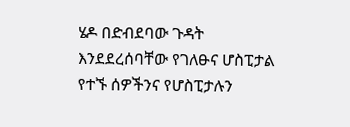ሄዶ በድብደባው ጉዳት እንደደረሰባቸው የገለፁና ሆስፒታል የተኙ ሰዎችንና የሆስፒታሉን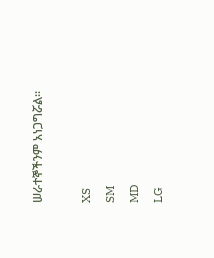ሠራተኞችንም አነጋግሯል።

XS
SM
MD
LG